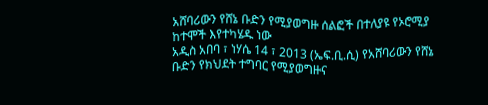አሸባሪውን የሸኔ ቡድን የሚያወግዙ ሰልፎች በተለያዩ የኦሮሚያ ከተሞች እየተካሄዱ ነው
አዲስ አበባ ፣ ነሃሴ 14 ፣ 2013 (ኤፍ.ቢ.ሲ) የአሸባሪውን የሸኔ ቡድን የክህደት ተግባር የሚያወግዙና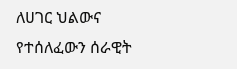ለሀገር ህልውና የተሰለፈውን ሰራዊት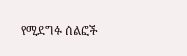የሚደግፉ ሰልፎች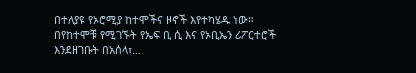በተለያዩ የኦሮሚያ ከተሞችና ዞኖች እየተካሄዱ ነው።
በየከተሞቹ የሚገኙት የኤፍ ቢ ሲ እና የኦቢኤን ሪፖርተሮች እንደዘገቡት በአሰላ፣…